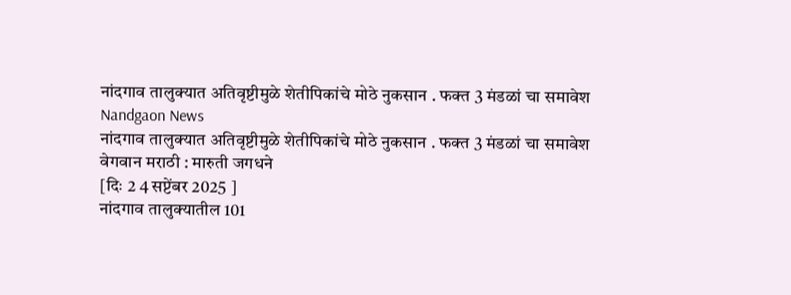नांदगाव तालुक्यात अतिवृष्टीमुळे शेतीपिकांचे मोठे नुकसान . फक्त 3 मंडळां चा समावेश
Nandgaon News
नांदगाव तालुक्यात अतिवृष्टीमुळे शेतीपिकांचे मोठे नुकसान . फक्त 3 मंडळां चा समावेश
वेगवान मराठी : मारुती जगधने
[दिः 2 4 सप्टेंबर 2025 ]
नांदगाव तालुक्यातील 101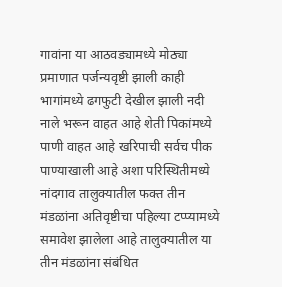गावांना या आठवड्यामध्ये मोठ्या प्रमाणात पर्जन्यवृष्टी झाली काही भागांमध्ये ढगफुटी देखील झाली नदी नाले भरून वाहत आहे शेती पिकांमध्ये पाणी वाहत आहे खरिपाची सर्वच पीक पाण्याखाली आहे अशा परिस्थितीमध्ये नांदगाव तालुक्यातील फक्त तीन मंडळांना अतिवृष्टीचा पहिल्या टप्प्यामध्ये समावेश झालेला आहे तालुक्यातील या तीन मंडळांना संबंधित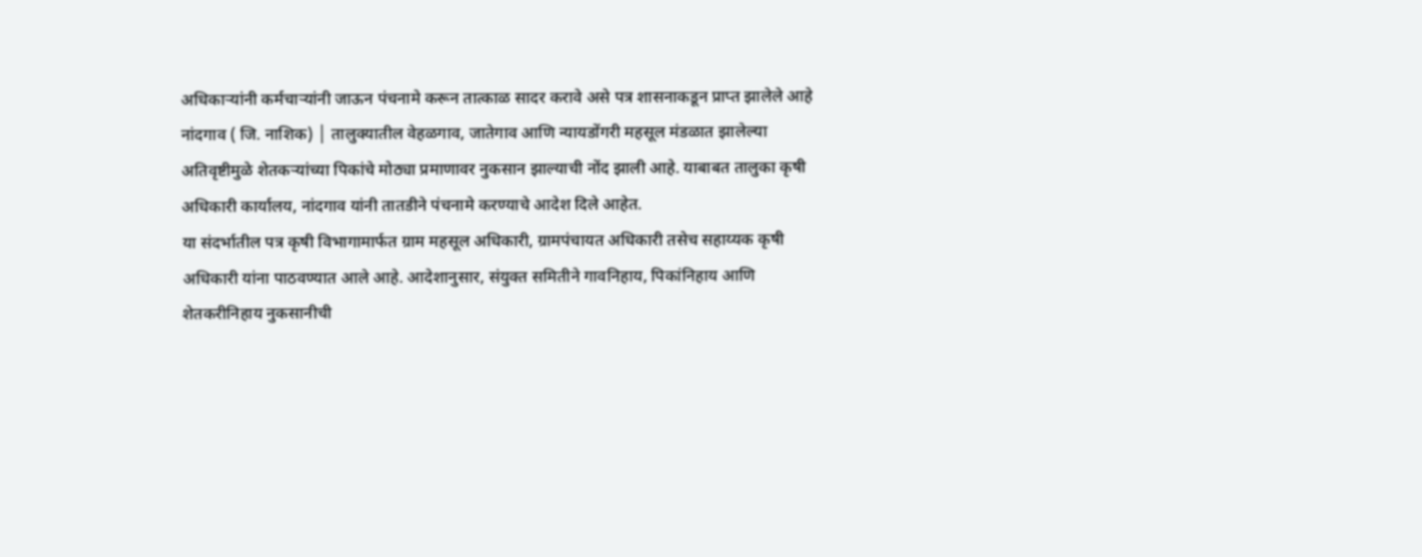अधिकाऱ्यांनी कर्मचाऱ्यांनी जाऊन पंचनामे करून तात्काळ सादर करावे असे पत्र शासनाकडून प्राप्त झालेले आहे
नांदगाव ( जि. नाशिक) │ तालुक्यातील वेहळगाव, जातेगाव आणि न्यायडोंगरी महसूल मंडळात झालेल्या अतिवृष्टीमुळे शेतकऱ्यांच्या पिकांचे मोठ्या प्रमाणावर नुकसान झाल्याची नोंद झाली आहे. याबाबत तालुका कृषी अधिकारी कार्यालय, नांदगाव यांनी तातडीने पंचनामे करण्याचे आदेश दिले आहेत.
या संदर्भातील पत्र कृषी विभागामार्फत ग्राम महसूल अधिकारी, ग्रामपंचायत अधिकारी तसेच सहाय्यक कृषी अधिकारी यांना पाठवण्यात आले आहे. आदेशानुसार, संयुक्त समितीने गावनिहाय, पिकांनिहाय आणि शेतकरीनिहाय नुकसानीची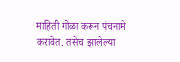माहिती गोळा करून पंचनामे करावेत. तसेच झालेल्या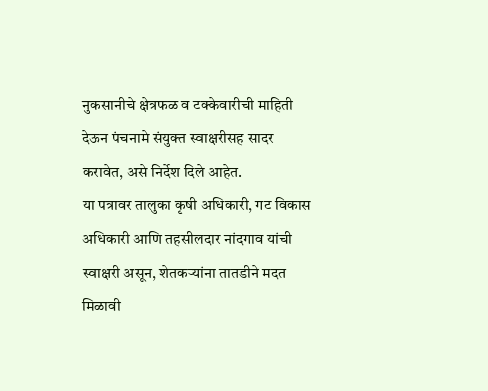नुकसानीचे क्षेत्रफळ व टक्केवारीची माहिती देऊन पंचनामे संयुक्त स्वाक्षरीसह सादर करावेत, असे निर्देश दिले आहेत.
या पत्रावर तालुका कृषी अधिकारी, गट विकास अधिकारी आणि तहसीलदार नांदगाव यांची स्वाक्षरी असून, शेतकऱ्यांना तातडीने मदत मिळावी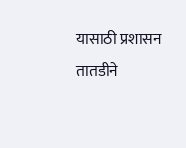यासाठी प्रशासन तातडीने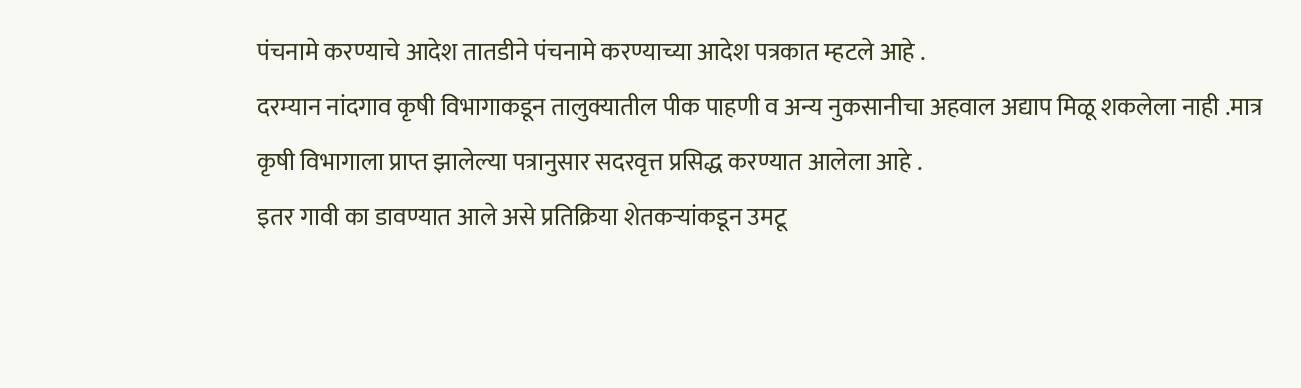पंचनामे करण्याचे आदेश तातडीने पंचनामे करण्याच्या आदेश पत्रकात म्हटले आहे .
दरम्यान नांदगाव कृषी विभागाकडून तालुक्यातील पीक पाहणी व अन्य नुकसानीचा अहवाल अद्याप मिळू शकलेला नाही .मात्र कृषी विभागाला प्राप्त झालेल्या पत्रानुसार सदरवृत्त प्रसिद्ध करण्यात आलेला आहे .
इतर गावी का डावण्यात आले असे प्रतिक्रिया शेतकऱ्यांकडून उमटू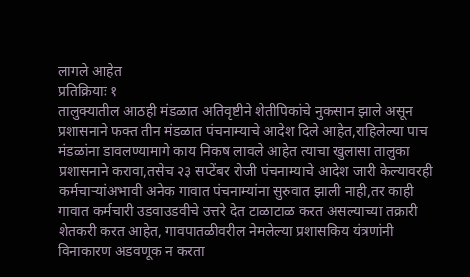लागले आहेत
प्रतिक्रियाः १
तालुक्यातील आठही मंडळात अतिवृष्टीने शेतीपिकांचे नुकसान झाले असून प्रशासनाने फक्त तीन मंडळात पंचनाम्याचे आदेश दिले आहेत,राहिलेल्या पाच मंडळांना डावलण्यामागे काय निकष लावले आहेत त्याचा खुलासा तालुका प्रशासनाने करावा,तसेच २३ सप्टेंबर रोजी पंचनाम्याचे आदेश जारी केल्यावरही कर्मचाऱ्यांअभावी अनेक गावात पंचनाम्यांना सुरुवात झाली नाही,तर काही गावात कर्मचारी उडवाउडवीचे उत्तरे देत टाळाटाळ करत असल्याच्या तक्रारी शेतकरी करत आहेत, गावपातळीवरील नेमलेल्या प्रशासकिय यंत्रणांनी विनाकारण अडवणूक न करता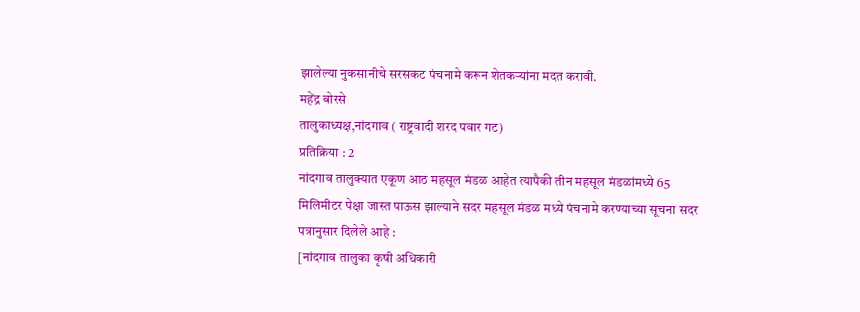झालेल्या नुकसानीचे सरसकट पंचनामे करून शेतकऱ्यांना मदत करावी.
महेंद्र बोरसे
तालुकाध्यक्ष,नांदगाव ( राष्ट्रवादी शरद पवार गट)
प्रतिक्रिया : 2
नांदगाव तालुक्यात एकूण आठ महसूल मंडळ आहेत त्यापैकी तीन महसूल मंडळांमध्ये 65 मिलिमीटर पेक्षा जास्त पाऊस झाल्याने सदर महसूल मंडळ मध्ये पंचनामे करण्याच्या सूचना सदर पत्रानुसार दिलेले आहे :
[नांदगाव तालुका कृषी अधिकारी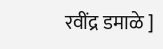रवींद्र डमाळे ]